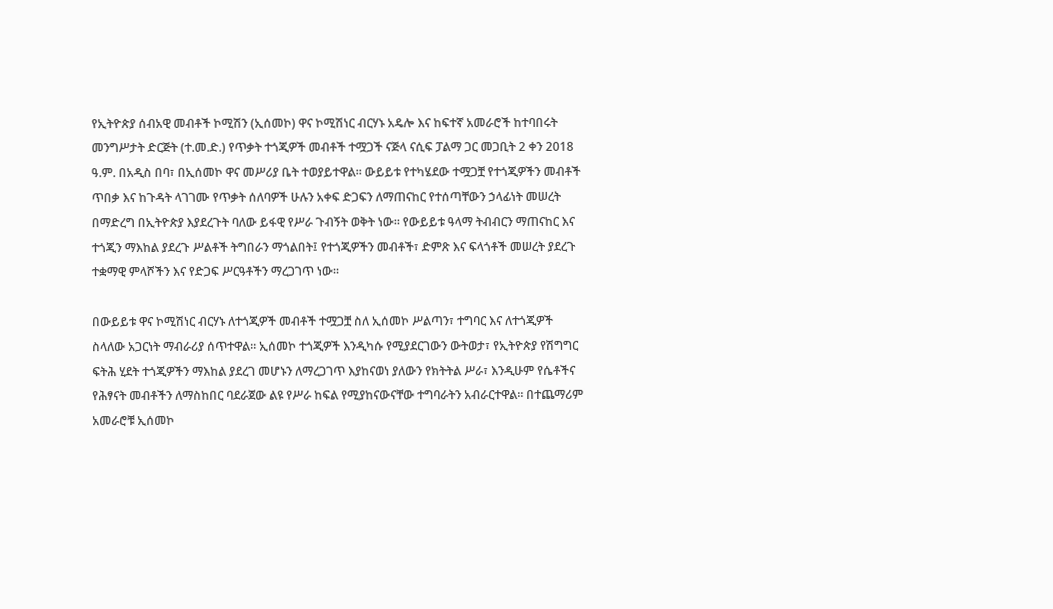የኢትዮጵያ ሰብአዊ መብቶች ኮሚሽን (ኢሰመኮ) ዋና ኮሚሽነር ብርሃኑ አዴሎ እና ከፍተኛ አመራሮች ከተባበሩት መንግሥታት ድርጅት (ተ.መ.ድ.) የጥቃት ተጎጂዎች መብቶች ተሟጋች ናጅላ ናሲፍ ፓልማ ጋር መጋቢት 2 ቀን 2018 ዓ.ም. በአዲስ በባ፣ በኢሰመኮ ዋና መሥሪያ ቤት ተወያይተዋል። ውይይቱ የተካሄደው ተሟጋቿ የተጎጂዎችን መብቶች ጥበቃ እና ከጉዳት ላገገሙ የጥቃት ሰለባዎች ሁሉን አቀፍ ድጋፍን ለማጠናከር የተሰጣቸውን ኃላፊነት መሠረት በማድረግ በኢትዮጵያ እያደረጉት ባለው ይፋዊ የሥራ ጉብኝት ወቅት ነው። የውይይቱ ዓላማ ትብብርን ማጠናከር እና ተጎጂን ማእከል ያደረጉ ሥልቶች ትግበራን ማጎልበት፤ የተጎጂዎችን መብቶች፣ ድምጽ እና ፍላጎቶች መሠረት ያደረጉ ተቋማዊ ምላሾችን እና የድጋፍ ሥርዓቶችን ማረጋገጥ ነው።

በውይይቱ ዋና ኮሚሽነር ብርሃኑ ለተጎጂዎች መብቶች ተሟጋቿ ስለ ኢሰመኮ ሥልጣን፣ ተግባር እና ለተጎጂዎች ስላለው አጋርነት ማብራሪያ ሰጥተዋል። ኢሰመኮ ተጎጂዎች እንዲካሱ የሚያደርገውን ውትወታ፣ የኢትዮጵያ የሽግግር ፍትሕ ሂደት ተጎጂዎችን ማእከል ያደረገ መሆኑን ለማረጋገጥ እያከናወነ ያለውን የክትትል ሥራ፣ እንዲሁም የሴቶችና የሕፃናት መብቶችን ለማስከበር ባደራጀው ልዩ የሥራ ከፍል የሚያከናውናቸው ተግባራትን አብራርተዋል። በተጨማሪም አመራሮቹ ኢሰመኮ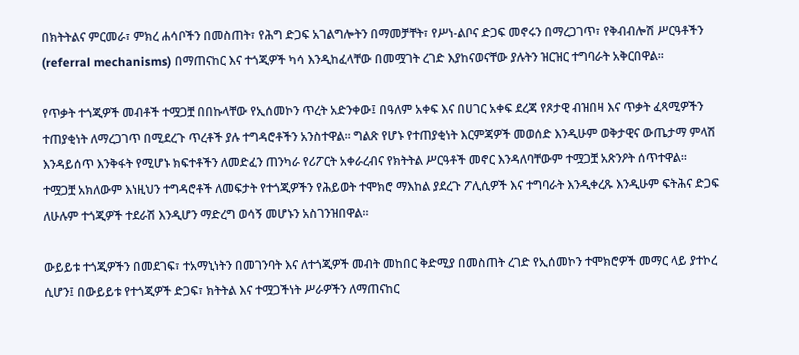በክትትልና ምርመራ፣ ምክረ ሐሳቦችን በመስጠት፣ የሕግ ድጋፍ አገልግሎትን በማመቻቸት፣ የሥነ-ልቦና ድጋፍ መኖሩን በማረጋገጥ፣ የቅብብሎሽ ሥርዓቶችን (referral mechanisms) በማጠናከር እና ተጎጂዎች ካሳ እንዲከፈላቸው በመሟገት ረገድ እያከናወናቸው ያሉትን ዝርዝር ተግባራት አቅርበዋል።

የጥቃት ተጎጂዎች መብቶች ተሟጋቿ በበኩላቸው የኢሰመኮን ጥረት አድንቀው፤ በዓለም አቀፍ እና በሀገር አቀፍ ደረጃ የጾታዊ ብዝበዛ እና ጥቃት ፈጻሚዎችን ተጠያቂነት ለማረጋገጥ በሚደረጉ ጥረቶች ያሉ ተግዳሮቶችን አንስተዋል። ግልጽ የሆኑ የተጠያቂነት እርምጃዎች መወሰድ እንዲሁም ወቅታዊና ውጤታማ ምላሽ እንዳይሰጥ እንቅፋት የሚሆኑ ክፍተቶችን ለመድፈን ጠንካራ የሪፖርት አቀራረብና የክትትል ሥርዓቶች መኖር እንዳለባቸውም ተሟጋቿ አጽንዖት ሰጥተዋል። ተሟጋቿ አክለውም እነዚህን ተግዳሮቶች ለመፍታት የተጎጂዎችን የሕይወት ተሞክሮ ማእከል ያደረጉ ፖሊሲዎች እና ተግባራት እንዲቀረጹ እንዲሁም ፍትሕና ድጋፍ ለሁሉም ተጎጂዎች ተደራሽ እንዲሆን ማድረግ ወሳኝ መሆኑን አስገንዝበዋል።

ውይይቱ ተጎጂዎችን በመደገፍ፣ ተአማኒነትን በመገንባት እና ለተጎጂዎች መብት መከበር ቅድሚያ በመስጠት ረገድ የኢሰመኮን ተሞክሮዎች መማር ላይ ያተኮረ ሲሆን፤ በውይይቱ የተጎጂዎች ድጋፍ፣ ክትትል እና ተሟጋችነት ሥራዎችን ለማጠናከር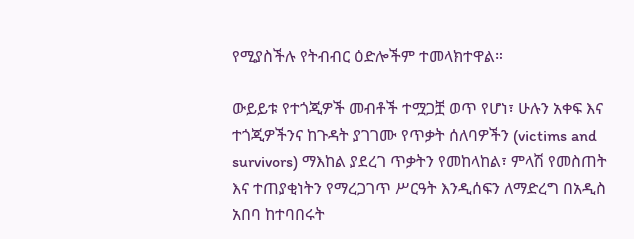የሚያስችሉ የትብብር ዕድሎችም ተመላክተዋል።

ውይይቱ የተጎጂዎች መብቶች ተሟጋቿ ወጥ የሆነ፣ ሁሉን አቀፍ እና ተጎጂዎችንና ከጉዳት ያገገሙ የጥቃት ሰለባዎችን (victims and survivors) ማእከል ያደረገ ጥቃትን የመከላከል፣ ምላሽ የመስጠት እና ተጠያቂነትን የማረጋገጥ ሥርዓት እንዲሰፍን ለማድረግ በአዲስ አበባ ከተባበሩት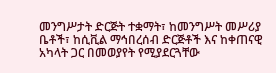መንግሥታት ድርጅት ተቋማት፣ ከመንግሥት መሥሪያ ቤቶች፣ ከሲቪል ማኅበረሰብ ድርጅቶች እና ከቀጠናዊ አካላት ጋር በመወያየት የሚያደርጓቸው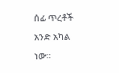ሰፊ ጥረቶች አንድ አካል ነው።